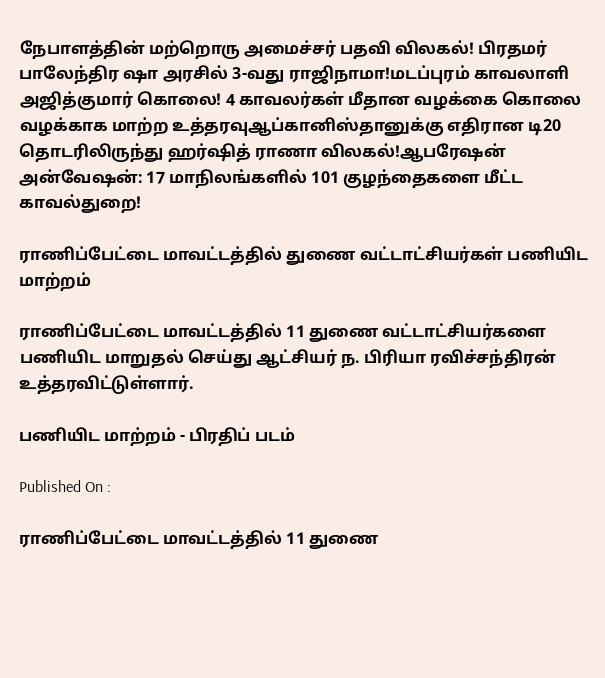நேபாளத்தின் மற்றொரு அமைச்சர் பதவி விலகல்! பிரதமர் பாலேந்திர ஷா அரசில் 3-வது ராஜிநாமா!மடப்புரம் காவலாளி அஜித்குமார் கொலை! 4 காவலர்கள் மீதான வழக்கை கொலை வழக்காக மாற்ற உத்தரவுஆப்கானிஸ்தானுக்கு எதிரான டி20 தொடரிலிருந்து ஹர்ஷித் ராணா விலகல்!ஆபரேஷன் அன்வேஷன்: 17 மாநிலங்களில் 101 குழந்தைகளை மீட்ட காவல்துறை!

ராணிப்பேட்டை மாவட்டத்தில் துணை வட்டாட்சியர்கள் பணியிட மாற்றம்

ராணிப்பேட்டை மாவட்டத்தில் 11 துணை வட்டாட்சியர்களை பணியிட மாறுதல் செய்து ஆட்சியர் ந. பிரியா ரவிச்சந்திரன் உத்தரவிட்டுள்ளார்.

பணியிட மாற்றம் - பிரதிப் படம்

Published On :

ராணிப்பேட்டை மாவட்டத்தில் 11 துணை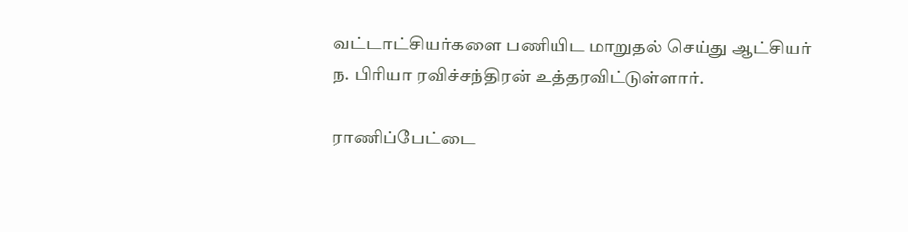வட்டாட்சியர்களை பணியிட மாறுதல் செய்து ஆட்சியர் ந. பிரியா ரவிச்சந்திரன் உத்தரவிட்டுள்ளார்.

ராணிப்பேட்டை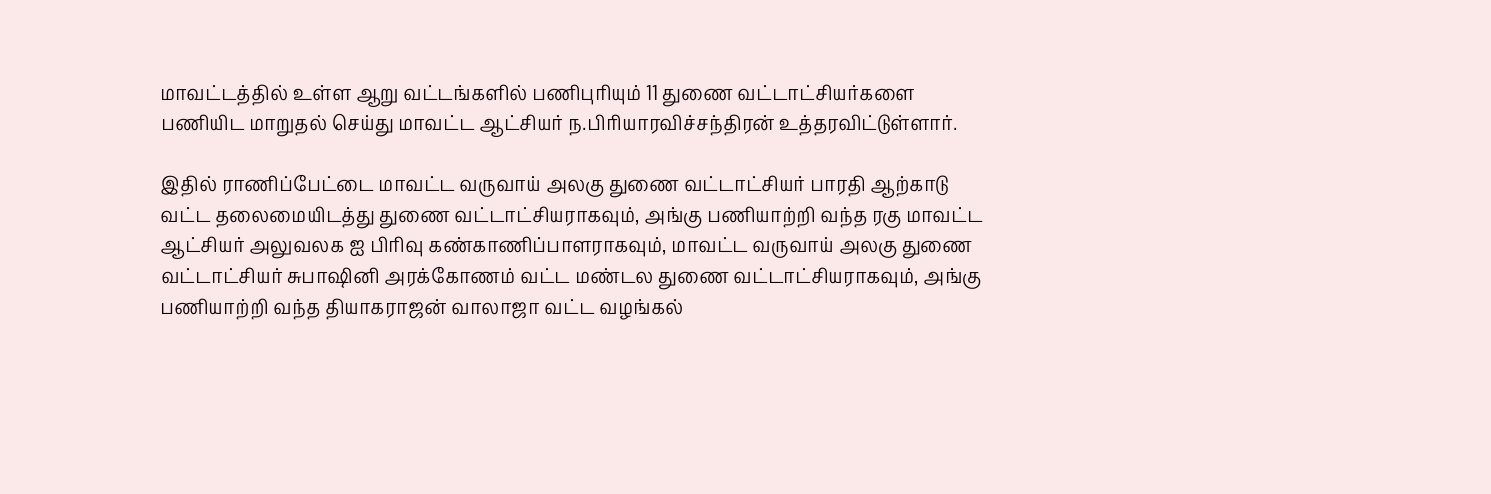மாவட்டத்தில் உள்ள ஆறு வட்டங்களில் பணிபுரியும் 11 துணை வட்டாட்சியர்களை பணியிட மாறுதல் செய்து மாவட்ட ஆட்சியர் ந.பிரியாரவிச்சந்திரன் உத்தரவிட்டுள்ளார்.

இதில் ராணிப்பேட்டை மாவட்ட வருவாய் அலகு துணை வட்டாட்சியர் பாரதி ஆற்காடு வட்ட தலைமையிடத்து துணை வட்டாட்சியராகவும், அங்கு பணியாற்றி வந்த ரகு மாவட்ட ஆட்சியர் அலுவலக ஐ பிரிவு கண்காணிப்பாளராகவும், மாவட்ட வருவாய் அலகு துணை வட்டாட்சியர் சுபாஷினி அரக்கோணம் வட்ட மண்டல துணை வட்டாட்சியராகவும், அங்கு பணியாற்றி வந்த தியாகராஜன் வாலாஜா வட்ட வழங்கல்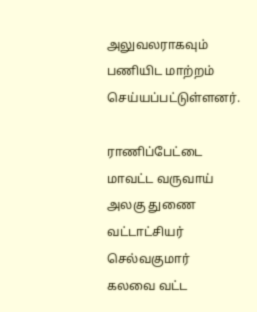அலுவலராகவும் பணியிட மாற்றம் செய்யப்பட்டுள்ளனர்.

ராணிப்பேட்டை மாவட்ட வருவாய் அலகு துணை வட்டாட்சியர் செல்வகுமார் கலவை வட்ட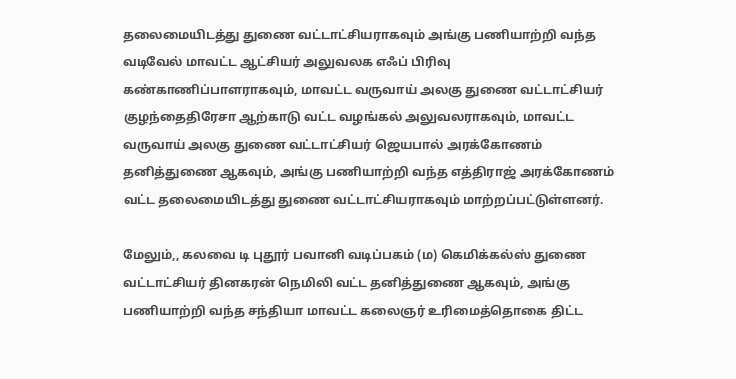தலைமையிடத்து துணை வட்டாட்சியராகவும் அங்கு பணியாற்றி வந்த வடிவேல் மாவட்ட ஆட்சியர் அலுவலக எஃப் பிரிவு கண்காணிப்பாளராகவும், மாவட்ட வருவாய் அலகு துணை வட்டாட்சியர் குழந்தைதிரேசா ஆற்காடு வட்ட வழங்கல் அலுவலராகவும், மாவட்ட வருவாய் அலகு துணை வட்டாட்சியர் ஜெயபால் அரக்கோணம் தனித்துணை ஆகவும், அங்கு பணியாற்றி வந்த எத்திராஜ் அரக்கோணம் வட்ட தலைமையிடத்து துணை வட்டாட்சியராகவும் மாற்றப்பட்டுள்ளனர்.

மேலும்,, கலவை டி புதூர் பவானி வடிப்பகம் (ம) கெமிக்கல்ஸ் துணை வட்டாட்சியர் தினகரன் நெமிலி வட்ட தனித்துணை ஆகவும், அங்கு பணியாற்றி வந்த சந்தியா மாவட்ட கலைஞர் உரிமைத்தொகை திட்ட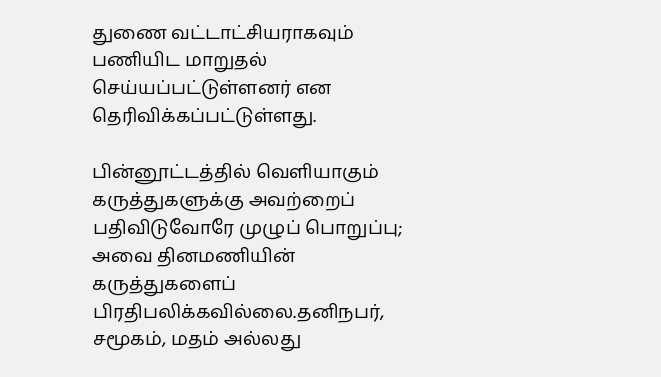துணை வட்டாட்சியராகவும் பணியிட மாறுதல் செய்யப்பட்டுள்ளனர் என தெரிவிக்கப்பட்டுள்ளது.

பின்னூட்டத்தில் வெளியாகும் கருத்துகளுக்கு அவற்றைப் பதிவிடுவோரே முழுப் பொறுப்பு; அவை தினமணியின் கருத்துகளைப் பிரதிபலிக்கவில்லை.தனிநபர், சமூகம், மதம் அல்லது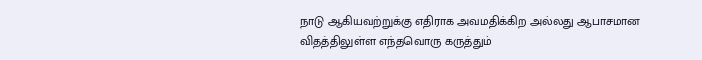நாடு ஆகியவற்றுக்கு எதிராக அவமதிக்கிற அல்லது ஆபாசமான விதத்திலுள்ள எந்தவொரு கருத்தும்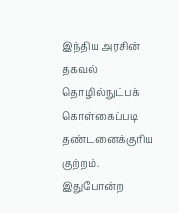இந்திய அரசின் தகவல் தொழில்நுட்பக் கொள்கைப்படி தண்டனைக்குரிய குற்றம். இதுபோன்ற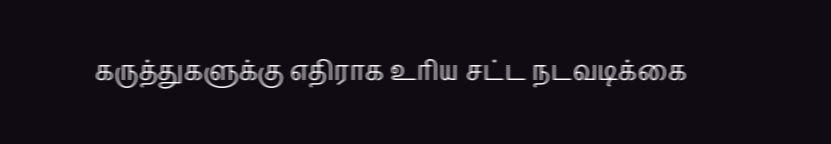கருத்துகளுக்கு எதிராக உரிய சட்ட நடவடிக்கை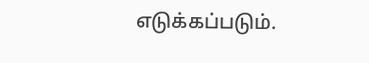எடுக்கப்படும்.